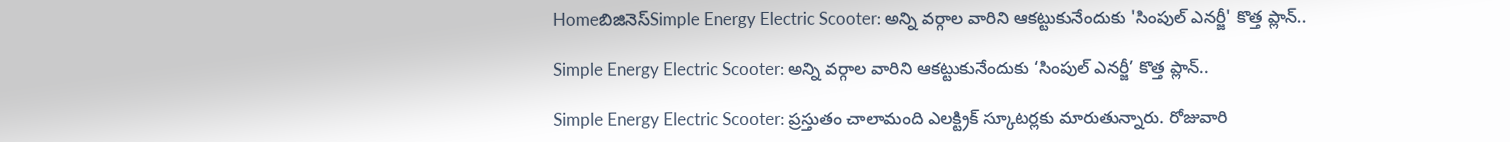Homeబిజినెస్Simple Energy Electric Scooter: అన్ని వర్గాల వారిని ఆకట్టుకునేందుకు 'సింపుల్ ఎనర్జీ' కొత్త ప్లాన్..

Simple Energy Electric Scooter: అన్ని వర్గాల వారిని ఆకట్టుకునేందుకు ‘సింపుల్ ఎనర్జీ’ కొత్త ప్లాన్..

Simple Energy Electric Scooter: ప్రస్తుతం చాలామంది ఎలక్ట్రిక్ స్కూటర్లకు మారుతున్నారు. రోజువారి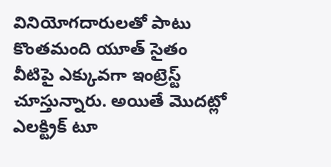వినియోగదారులతో పాటు కొంతమంది యూత్ సైతం వీటిపై ఎక్కువగా ఇంట్రెస్ట్ చూస్తున్నారు. అయితే మొదట్లో ఎలక్ట్రిక్ టూ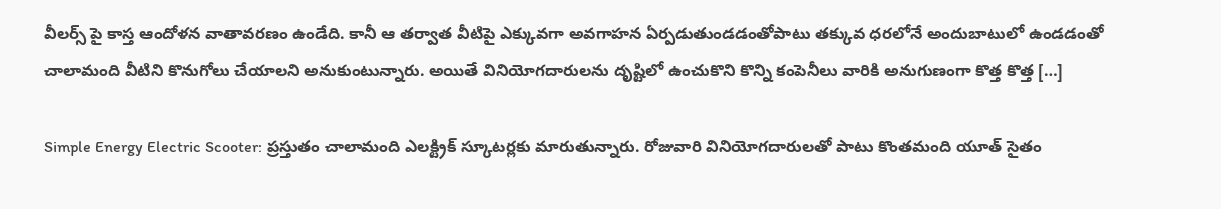వీలర్స్ పై కాస్త ఆందోళన వాతావరణం ఉండేది. కానీ ఆ తర్వాత వీటిపై ఎక్కువగా అవగాహన ఏర్పడుతుండడంతోపాటు తక్కువ ధరలోనే అందుబాటులో ఉండడంతో చాలామంది వీటిని కొనుగోలు చేయాలని అనుకుంటున్నారు. అయితే వినియోగదారులను దృష్టిలో ఉంచుకొని కొన్ని కంపెనీలు వారికి అనుగుణంగా కొత్త కొత్త […]

Simple Energy Electric Scooter: ప్రస్తుతం చాలామంది ఎలక్ట్రిక్ స్కూటర్లకు మారుతున్నారు. రోజువారి వినియోగదారులతో పాటు కొంతమంది యూత్ సైతం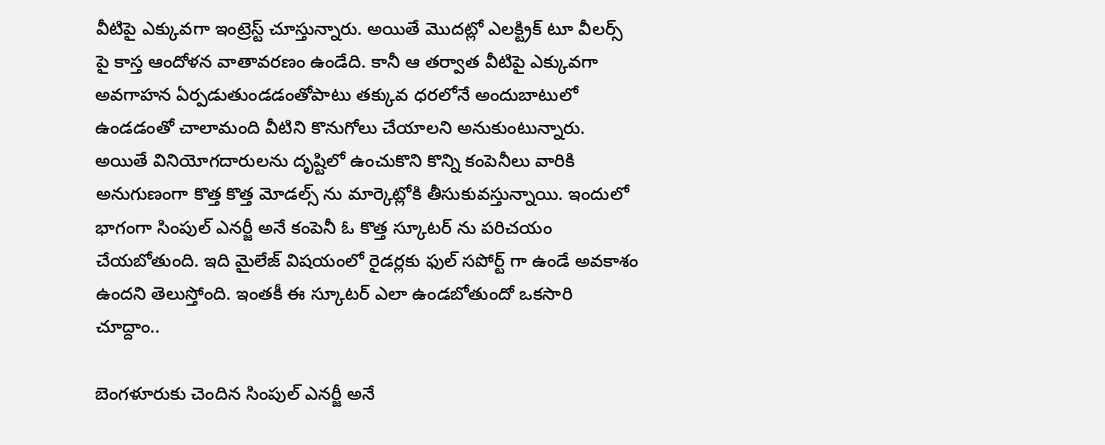వీటిపై ఎక్కువగా ఇంట్రెస్ట్ చూస్తున్నారు. అయితే మొదట్లో ఎలక్ట్రిక్ టూ వీలర్స్ పై కాస్త ఆందోళన వాతావరణం ఉండేది. కానీ ఆ తర్వాత వీటిపై ఎక్కువగా అవగాహన ఏర్పడుతుండడంతోపాటు తక్కువ ధరలోనే అందుబాటులో ఉండడంతో చాలామంది వీటిని కొనుగోలు చేయాలని అనుకుంటున్నారు. అయితే వినియోగదారులను దృష్టిలో ఉంచుకొని కొన్ని కంపెనీలు వారికి అనుగుణంగా కొత్త కొత్త మోడల్స్ ను మార్కెట్లోకి తీసుకువస్తున్నాయి. ఇందులో భాగంగా సింపుల్ ఎనర్జీ అనే కంపెనీ ఓ కొత్త స్కూటర్ ను పరిచయం చేయబోతుంది. ఇది మైలేజ్ విషయంలో రైడర్లకు ఫుల్ సపోర్ట్ గా ఉండే అవకాశం ఉందని తెలుస్తోంది. ఇంతకీ ఈ స్కూటర్ ఎలా ఉండబోతుందో ఒకసారి చూద్దాం..

బెంగళూరుకు చెందిన సింపుల్ ఎనర్జీ అనే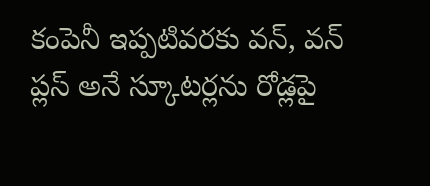కంపెనీ ఇప్పటివరకు వన్, వన్ ప్లస్ అనే స్కూటర్లను రోడ్లపై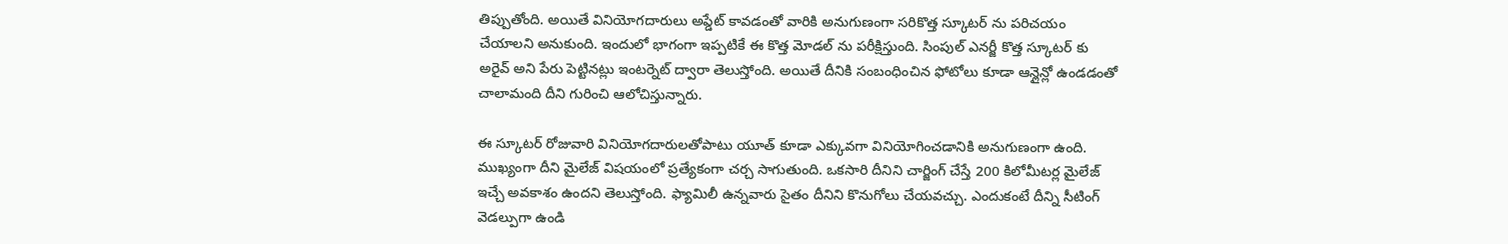తిప్పుతోంది. అయితే వినియోగదారులు అప్డేట్ కావడంతో వారికి అనుగుణంగా సరికొత్త స్కూటర్ ను పరిచయం చేయాలని అనుకుంది. ఇందులో భాగంగా ఇప్పటికే ఈ కొత్త మోడల్ ను పరీక్షిస్తుంది. సింపుల్ ఎనర్జీ కొత్త స్కూటర్ కు అరైవ్ అని పేరు పెట్టినట్లు ఇంటర్నెట్ ద్వారా తెలుస్తోంది. అయితే దీనికి సంబంధించిన ఫోటోలు కూడా ఆన్లైన్లో ఉండడంతో చాలామంది దీని గురించి ఆలోచిస్తున్నారు.

ఈ స్కూటర్ రోజువారి వినియోగదారులతోపాటు యూత్ కూడా ఎక్కువగా వినియోగించడానికి అనుగుణంగా ఉంది. ముఖ్యంగా దీని మైలేజ్ విషయంలో ప్రత్యేకంగా చర్చ సాగుతుంది. ఒకసారి దీనిని చార్జింగ్ చేస్తే 200 కిలోమీటర్ల మైలేజ్ ఇచ్చే అవకాశం ఉందని తెలుస్తోంది. ఫ్యామిలీ ఉన్నవారు సైతం దీనిని కొనుగోలు చేయవచ్చు. ఎందుకంటే దీన్ని సీటింగ్ వెడల్పుగా ఉండి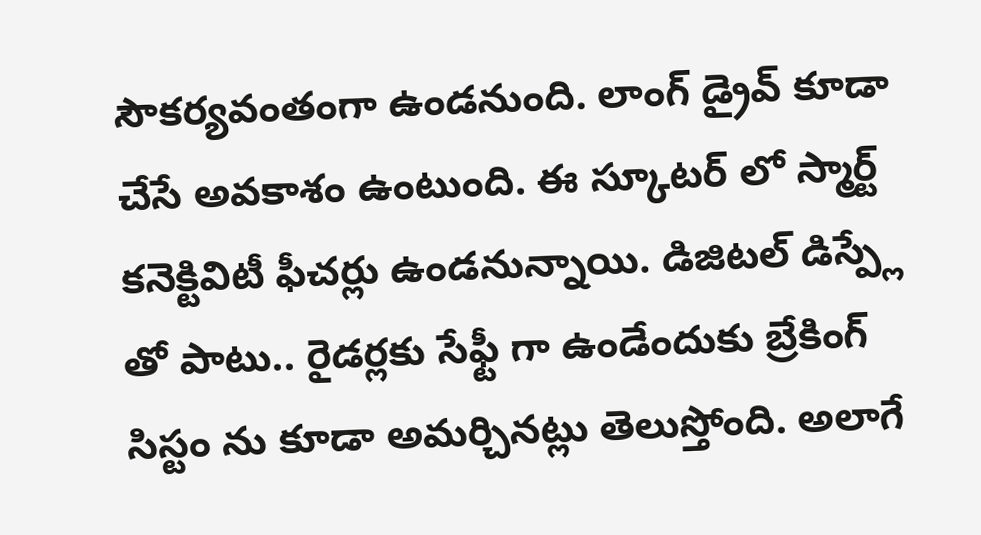సౌకర్యవంతంగా ఉండనుంది. లాంగ్ డ్రైవ్ కూడా చేసే అవకాశం ఉంటుంది. ఈ స్కూటర్ లో స్మార్ట్ కనెక్టివిటీ ఫీచర్లు ఉండనున్నాయి. డిజిటల్ డిస్ప్లే తో పాటు.. రైడర్లకు సేఫ్టీ గా ఉండేందుకు బ్రేకింగ్ సిస్టం ను కూడా అమర్చినట్లు తెలుస్తోంది. అలాగే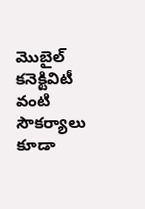మొబైల్ కనెక్టివిటీ వంటి సౌకర్యాలు కూడా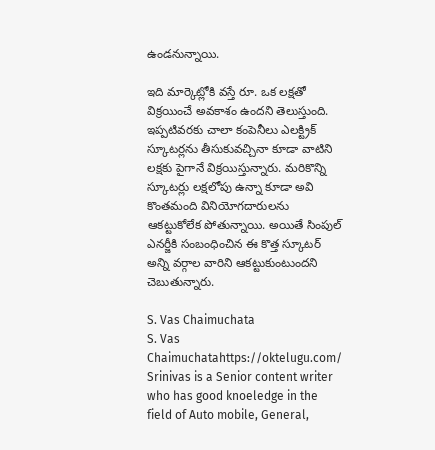ఉండనున్నాయి.

ఇది మార్కెట్లోకి వస్తే రూ. ఒక లక్షతో విక్రయించే అవకాశం ఉందని తెలుస్తుంది. ఇప్పటివరకు చాలా కంపెనీలు ఎలక్ట్రిక్ స్కూటర్లను తీసుకువచ్చినా కూడా వాటిని లక్షకు పైగానే విక్రయిస్తున్నారు. మరికొన్ని స్కూటర్లు లక్షలోపు ఉన్నా కూడా అవి కొంతమంది వినియోగదారులను ఆకట్టుకోలేక పోతున్నాయి. అయితే సింపుల్ ఎనర్జీకి సంబంధించిన ఈ కొత్త స్కూటర్ అన్ని వర్గాల వారిని ఆకట్టుకుంటుందని చెబుతున్నారు.

S. Vas Chaimuchata
S. Vas Chaimuchatahttps://oktelugu.com/
Srinivas is a Senior content writer who has good knoeledge in the field of Auto mobile, General,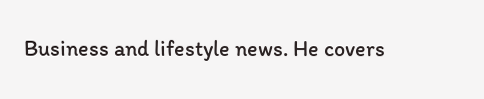Business and lifestyle news. He covers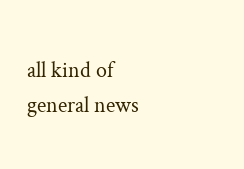all kind of general news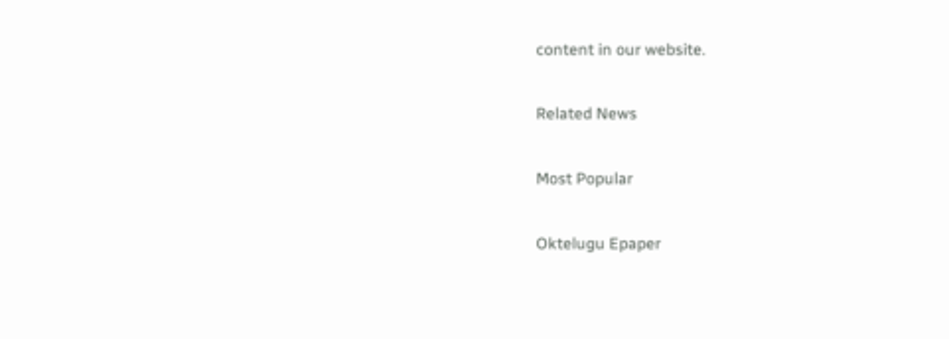content in our website.

Related News

Most Popular

Oktelugu Epaper